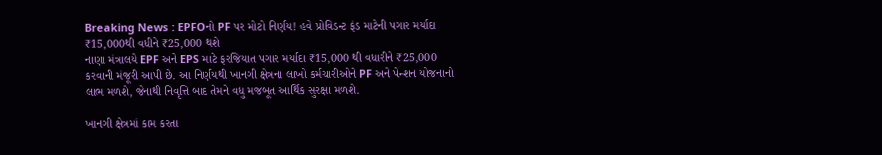Breaking News : EPFOનો PF પર મોટો નિર્ણય! હવે પ્રોવિડન્ટ ફંડ માટેની પગાર મર્યાદા ₹15,000થી વધીને ₹25,000 થશે
નાણા મંત્રાલયે EPF અને EPS માટે ફરજિયાત પગાર મર્યાદા ₹15,000 થી વધારીને ₹25,000 કરવાની મંજૂરી આપી છે. આ નિર્ણયથી ખાનગી ક્ષેત્રના લાખો કર્મચારીઓને PF અને પેન્શન યોજનાનો લાભ મળશે, જેનાથી નિવૃત્તિ બાદ તેમને વધુ મજબૂત આર્થિક સુરક્ષા મળશે.

ખાનગી ક્ષેત્રમાં કામ કરતા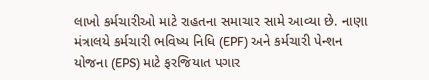લાખો કર્મચારીઓ માટે રાહતના સમાચાર સામે આવ્યા છે. નાણા મંત્રાલયે કર્મચારી ભવિષ્ય નિધિ (EPF) અને કર્મચારી પેન્શન યોજના (EPS) માટે ફરજિયાત પગાર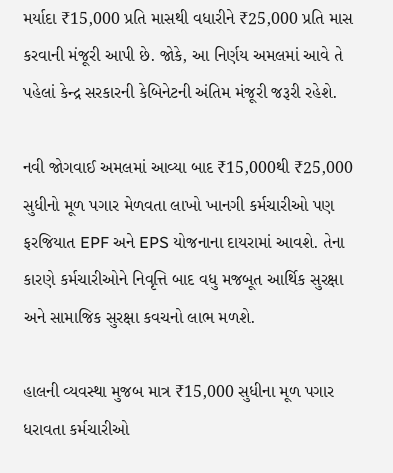મર્યાદા ₹15,000 પ્રતિ માસથી વધારીને ₹25,000 પ્રતિ માસ કરવાની મંજૂરી આપી છે. જોકે, આ નિર્ણય અમલમાં આવે તે પહેલાં કેન્દ્ર સરકારની કેબિનેટની અંતિમ મંજૂરી જરૂરી રહેશે.

નવી જોગવાઈ અમલમાં આવ્યા બાદ ₹15,000થી ₹25,000 સુધીનો મૂળ પગાર મેળવતા લાખો ખાનગી કર્મચારીઓ પણ ફરજિયાત EPF અને EPS યોજનાના દાયરામાં આવશે. તેના કારણે કર્મચારીઓને નિવૃત્તિ બાદ વધુ મજબૂત આર્થિક સુરક્ષા અને સામાજિક સુરક્ષા કવચનો લાભ મળશે.

હાલની વ્યવસ્થા મુજબ માત્ર ₹15,000 સુધીના મૂળ પગાર ધરાવતા કર્મચારીઓ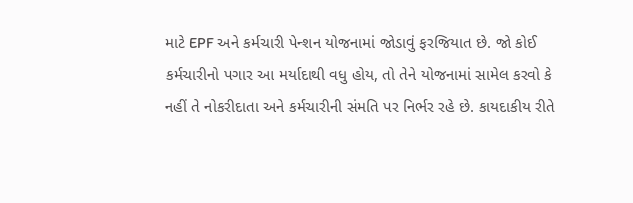માટે EPF અને કર્મચારી પેન્શન યોજનામાં જોડાવું ફરજિયાત છે. જો કોઈ કર્મચારીનો પગાર આ મર્યાદાથી વધુ હોય, તો તેને યોજનામાં સામેલ કરવો કે નહીં તે નોકરીદાતા અને કર્મચારીની સંમતિ પર નિર્ભર રહે છે. કાયદાકીય રીતે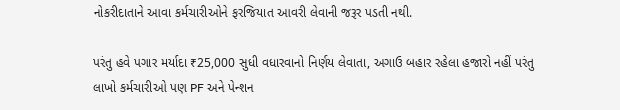નોકરીદાતાને આવા કર્મચારીઓને ફરજિયાત આવરી લેવાની જરૂર પડતી નથી.

પરંતુ હવે પગાર મર્યાદા ₹25,000 સુધી વધારવાનો નિર્ણય લેવાતા, અગાઉ બહાર રહેલા હજારો નહીં પરંતુ લાખો કર્મચારીઓ પણ PF અને પેન્શન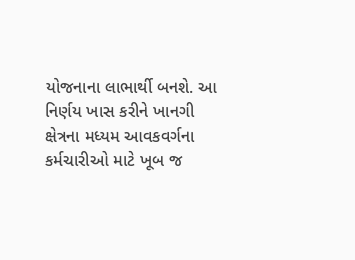યોજનાના લાભાર્થી બનશે. આ નિર્ણય ખાસ કરીને ખાનગી ક્ષેત્રના મધ્યમ આવકવર્ગના કર્મચારીઓ માટે ખૂબ જ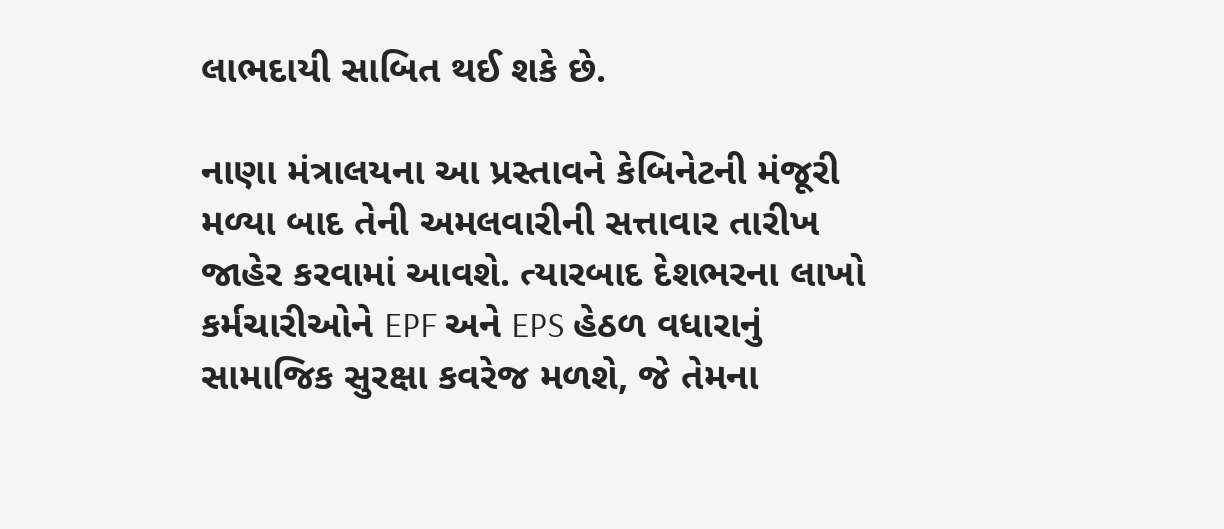લાભદાયી સાબિત થઈ શકે છે.

નાણા મંત્રાલયના આ પ્રસ્તાવને કેબિનેટની મંજૂરી મળ્યા બાદ તેની અમલવારીની સત્તાવાર તારીખ જાહેર કરવામાં આવશે. ત્યારબાદ દેશભરના લાખો કર્મચારીઓને EPF અને EPS હેઠળ વધારાનું સામાજિક સુરક્ષા કવરેજ મળશે, જે તેમના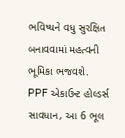ભવિષ્યને વધુ સુરક્ષિત બનાવવામાં મહત્વની ભૂમિકા ભજવશે.
PPF એકાઉન્ટ હોલ્ડર્સ સાવધાન, આ 6 ભૂલ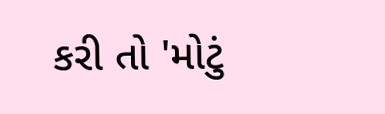કરી તો 'મોટું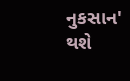નુકસાન' થશે